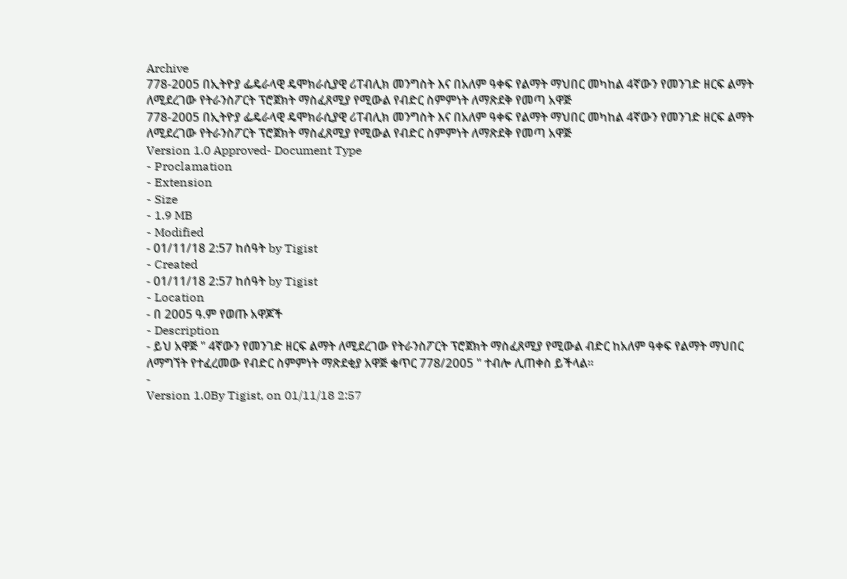Archive
778-2005 በኢትዮያ ፌዴራላዊ ዴሞክራሲያዊ ሪፐብሊክ መንግስት እና በአለም ዓቀፍ የልማት ማህበር መካከል 4ኛውን የመንገድ ዘርፍ ልማት ለሚደረገው የትራንስፖርት ፕሮጀክት ማስፈጸሚያ የሚውል የብድር ስምምነት ለማጽደቅ የመጣ አዋጅ
778-2005 በኢትዮያ ፌዴራላዊ ዴሞክራሲያዊ ሪፐብሊክ መንግስት እና በአለም ዓቀፍ የልማት ማህበር መካከል 4ኛውን የመንገድ ዘርፍ ልማት ለሚደረገው የትራንስፖርት ፕሮጀክት ማስፈጸሚያ የሚውል የብድር ስምምነት ለማጽደቅ የመጣ አዋጅ
Version 1.0 Approved- Document Type
- Proclamation
- Extension
- Size
- 1.9 MB
- Modified
- 01/11/18 2:57 ከሰዓት by Tigist
- Created
- 01/11/18 2:57 ከሰዓት by Tigist
- Location
- በ 2005 ዓ.ም የወጡ አዋጆች
- Description
- ይህ አዋጅ " 4ኛውን የመንገድ ዘርፍ ልማት ለሚደረገው የትራንስፖርት ፕሮጀክት ማስፈጸሚያ የሚውል ብድር ከአለም ዓቀፍ የልማት ማህበር ለማግኘት የተፈረመው የብድር ስምምነት ማጽደቂያ አዋጅ ቁጥር 778/2005 " ተብሎ ሊጠቀስ ይችላል፡፡
-
Version 1.0By Tigist, on 01/11/18 2:57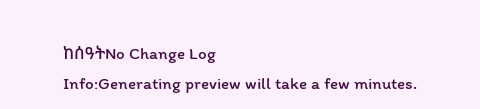ከሰዓትNo Change Log
Info:Generating preview will take a few minutes.